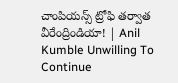చాంపియన్స్‌ ట్రోఫి తర్వాత వీరేంద్రిండియా! | Anil Kumble Unwilling To Continue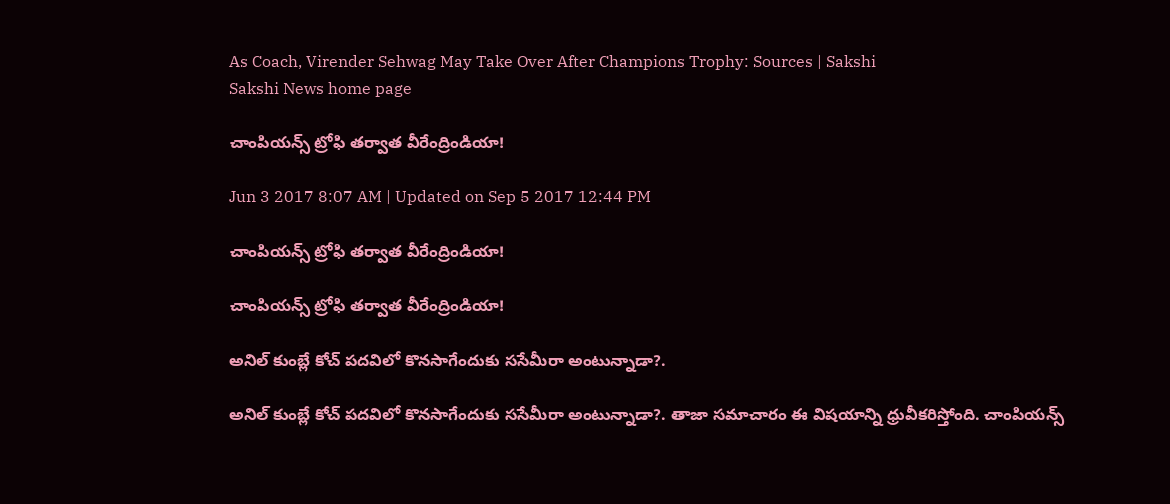As Coach, Virender Sehwag May Take Over After Champions Trophy: Sources | Sakshi
Sakshi News home page

చాంపియన్స్‌ ట్రోఫి తర్వాత వీరేంద్రిండియా!

Jun 3 2017 8:07 AM | Updated on Sep 5 2017 12:44 PM

చాంపియన్స్‌ ట్రోఫి తర్వాత వీరేంద్రిండియా!

చాంపియన్స్‌ ట్రోఫి తర్వాత వీరేంద్రిండియా!

అనిల్‌ కుంబ్లే కోచ్‌ పదవిలో కొనసాగేందుకు ససేమీరా అంటున్నాడా?.

అనిల్‌ కుంబ్లే కోచ్‌ పదవిలో కొనసాగేందుకు ససేమీరా అంటున్నాడా?. తాజా సమాచారం ఈ విషయాన్ని ధ్రువీకరిస్తోంది. చాంపియన్స్‌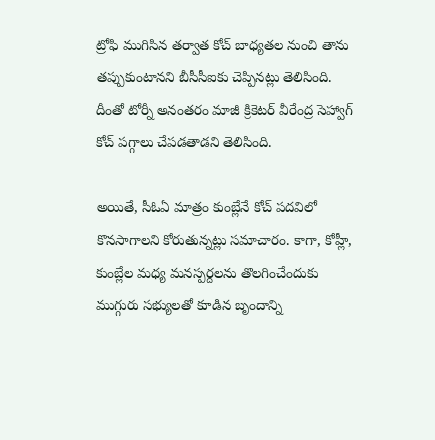ట్రోఫి ముగిసిన తర్వాత కోచ్‌ బాధ్యతల నుంచి తాను తప్పుకుంటానని బీసీసీఐకు చెప్పినట్లు తెలిసింది. దీంతో టోర్నీ అనంతరం మాజీ క్రికెటర్‌ వీరేంద్ర సెహ్వాగ్‌ కోచ్‌ పగ్గాలు చేపడతాడని తెలిసింది.

అయితే, సీఓఏ మాత్రం కుంబ్లేనే కోచ్‌ పదవిలో కొనసాగాలని కోరుతున్నట్లు సమాచారం. కాగా, కోహ్లీ, కుంబ్లేల మధ్య మనస్పర్దలను తొలగించేందుకు ముగ్గురు సభ్యులతో కూడిన బృందాన్ని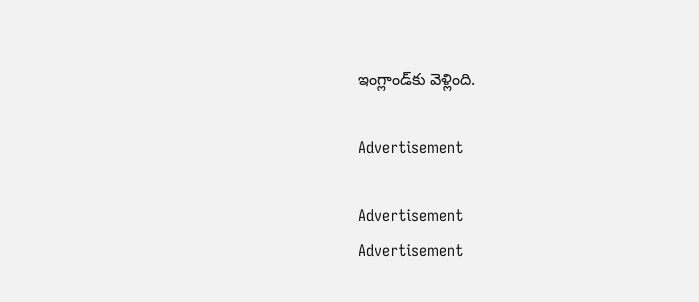ఇంగ్లాండ్‌కు వెళ్లింది.

Advertisement

Advertisement
Advertisement